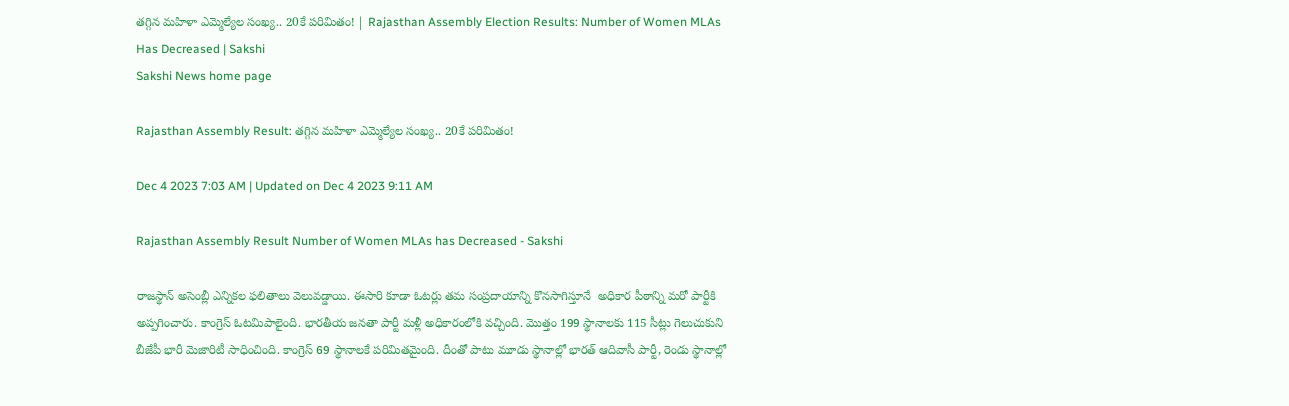తగ్గిన మహిళా ఎమ్మెల్యేల సంఖ్య.. 20కే పరిమితం! | Rajasthan Assembly Election Results: Number of Women MLAs Has Decreased | Sakshi
Sakshi News home page

Rajasthan Assembly Result: తగ్గిన మహిళా ఎమ్మెల్యేల సంఖ్య.. 20కే పరిమితం!

Dec 4 2023 7:03 AM | Updated on Dec 4 2023 9:11 AM

Rajasthan Assembly Result Number of Women MLAs has Decreased - Sakshi

రాజస్థాన్ అసెంబ్లీ ఎన్నికల ఫలితాలు వెలువడ్డాయి. ఈసారి కూడా ఓటర్లు తమ సంప్రదాయాన్ని కొనసాగిస్తూనే  అధికార పీఠాన్ని మరో పార్టీకి అప్పగించారు. కాంగ్రెస్‌ ఓటమిపాలైంది. భారతీయ జనతా పార్టీ మళ్లీ అధికారంలోకి వచ్చింది. మొత్తం 199 స్థానాలకు 115 సీట్లు గెలుచుకుని బీజేపీ భారీ మెజారిటీ సాధించింది. కాంగ్రెస్ 69 స్థానాలకే పరిమితమైంది. దీంతో పాటు మూడు స్థానాల్లో భారత్ ఆదివాసీ పార్టీ, రెండు స్థానాల్లో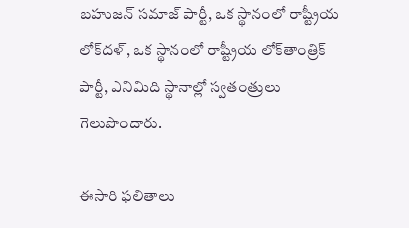బహుజన్ సమాజ్ పార్టీ, ఒక స్థానంలో రాష్ట్రీయ లోక్‌దళ్, ఒక స్థానంలో రాష్ట్రీయ లోక్‌తాంత్రిక్ పార్టీ, ఎనిమిది స్థానాల్లో స్వతంత్రులు గెలుపొందారు.

ఈసారి ఫలితాలు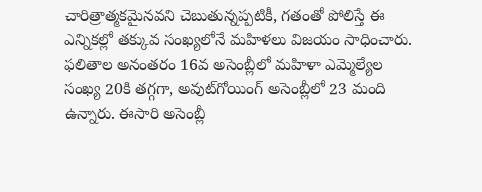చారిత్రాత్మకమైనవని చెబుతున్నప్పటికీ, గతంతో పోలిస్తే ఈ ఎన్నికల్లో తక్కువ సంఖ్యలోనే మహిళలు విజయం సాధించారు. ఫలితాల అనంతరం 16వ అసెంబ్లీలో మహిళా ఎమ్మెల్యేల సంఖ్య 20కి తగ్గగా, అవుట్‌గోయింగ్ అసెంబ్లీలో 23 మంది ఉన్నారు. ఈసారి అసెంబ్లీ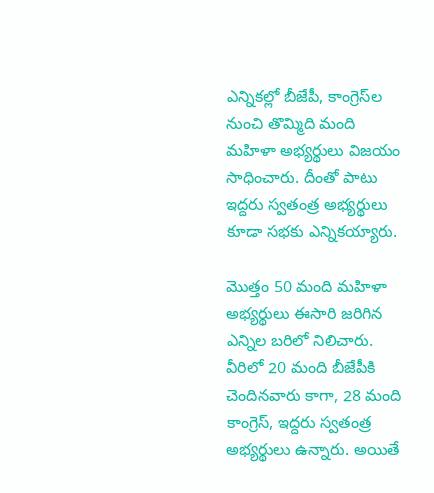ఎన్నికల్లో బీజేపీ, కాంగ్రెస్‌ల నుంచి తొమ్మిది మంది మహిళా అభ్యర్థులు విజయం సాధించారు. దీంతో పాటు ఇద్దరు స్వతంత్ర అభ్యర్థులు కూడా సభకు ఎన్నికయ్యారు.

మొత్తం 50 మంది మహిళా అభ్యర్థులు ఈసారి జరిగిన ఎన్నిల బరిలో నిలిచారు. వీరిలో 20 మంది బీజేపీకి చెందినవారు కాగా, 28 మంది కాంగ్రెస్, ఇద్దరు స్వతంత్ర అభ్యర్థులు ఉన్నారు. అయితే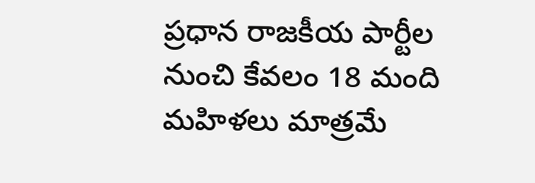ప్రధాన రాజకీయ పార్టీల నుంచి కేవలం 18 మంది మహిళలు మాత్రమే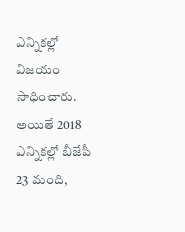ఎన్నికల్లో విజయం సాధించారు. అయితే 2018 ఎన్నికల్లో బీజేపీ 23 మంది,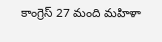కాంగ్రెస్ 27 మంది మహిళా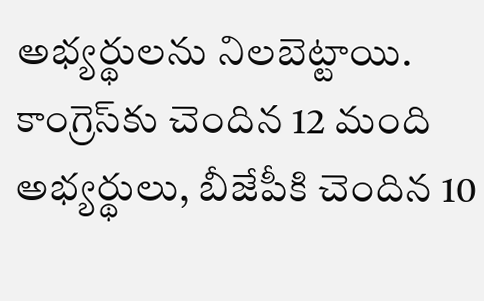అభ్యర్థులను నిలబెట్టాయి. కాంగ్రెస్‌కు చెందిన 12 మంది అభ్యర్థులు, బీజేపీకి చెందిన 10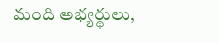మంది అభ్యర్థులు,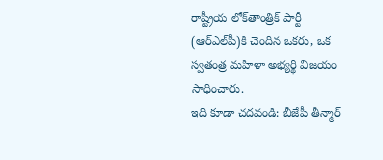రాష్ట్రీయ లోక్‌తాంత్రిక్ పార్టీ (ఆర్‌ఎల్‌పీ)కి చెందిన ఒకరు, ఒక స్వతంత్ర మహిళా అభ్యర్థి విజయం సాధించారు.
ఇది కూడా చదవండి: బీజేపీ తీన్మార్‌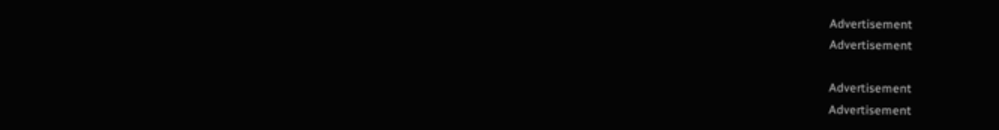Advertisement
Advertisement

Advertisement
Advertisement